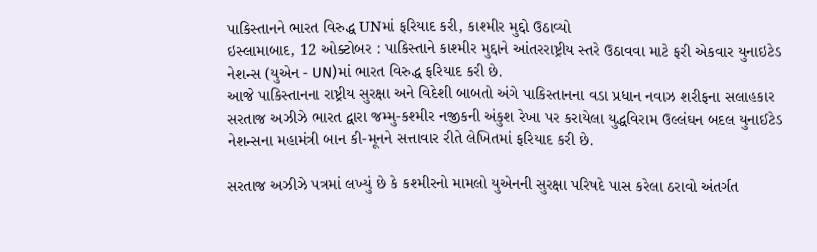પાકિસ્તાનને ભારત વિરુદ્ધ UNમાં ફરિયાદ કરી, કાશ્મીર મુદ્દો ઉઠાવ્યો
ઇસ્લામાબાદ, 12 ઓક્ટોબર : પાકિસ્તાને કાશ્મીર મુદ્દાને આંતરરાષ્ટ્રીય સ્તરે ઉઠાવવા માટે ફરી એકવાર યુનાઇટેડ નેશન્સ (યુએન - UN)માં ભારત વિરુદ્ધ ફરિયાદ કરી છે.
આજે પાકિસ્તાનના રાષ્ટ્રીય સુરક્ષા અને વિદેશી બાબતો અંગે પાકિસ્તાનના વડા પ્રધાન નવાઝ શરીફના સલાહકાર સરતાજ અઝીઝે ભારત દ્વારા જમ્મુ-કશ્મીર નજીકની અંકુશ રેખા પર કરાયેલા યુદ્ધવિરામ ઉલ્લંઘન બદલ યુનાઈટેડ નેશન્સના મહામંત્રી બાન કી-મૂનને સત્તાવાર રીતે લેખિતમાં ફરિયાદ કરી છે.

સરતાજ અઝીઝે પત્રમાં લખ્યું છે કે કશ્મીરનો મામલો યુએનની સુરક્ષા પરિષદે પાસ કરેલા ઠરાવો અંતર્ગત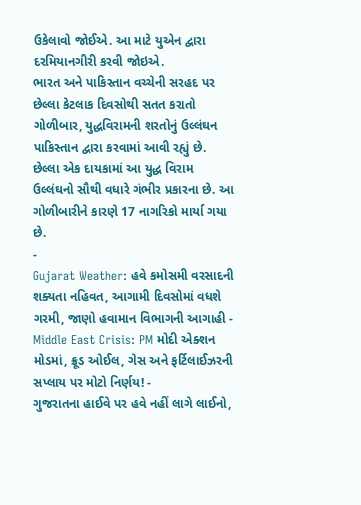ઉકેલાવો જોઈએ. આ માટે યુએન દ્વારા દરમિયાનગીરી કરવી જોઇએ.
ભારત અને પાકિસ્તાન વચ્ચેની સરહદ પર છેલ્લા કેટલાક દિવસોથી સતત કરાતો ગોળીબાર, યુદ્ધવિરામની શરતોનું ઉલ્લંઘન પાકિસ્તાન દ્વારા કરવામાં આવી રહ્યું છે. છેલ્લા એક દાયકામાં આ યુદ્ધ વિરામ ઉલ્લંઘનો સૌથી વધારે ગંભીર પ્રકારના છે. આ ગોળીબારીને કારણે 17 નાગરિકો માર્યા ગયા છે.
-
Gujarat Weather: હવે કમોસમી વરસાદની શક્યતા નહિવત, આગામી દિવસોમાં વધશે ગરમી, જાણો હવામાન વિભાગની આગાહી -
Middle East Crisis: PM મોદી એક્શન મોડમાં, ક્રૂડ ઓઈલ, ગેસ અને ફર્ટિલાઈઝરની સપ્લાય પર મોટો નિર્ણય! -
ગુજરાતના હાઈવે પર હવે નહીં લાગે લાઈનો,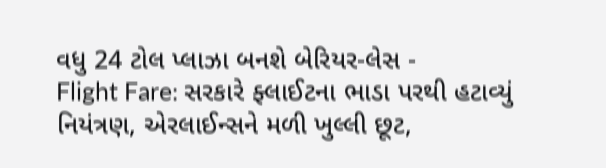વધુ 24 ટોલ પ્લાઝા બનશે બેરિયર-લેસ -
Flight Fare: સરકારે ફ્લાઈટના ભાડા પરથી હટાવ્યું નિયંત્રણ, એરલાઈન્સને મળી ખુલ્લી છૂટ,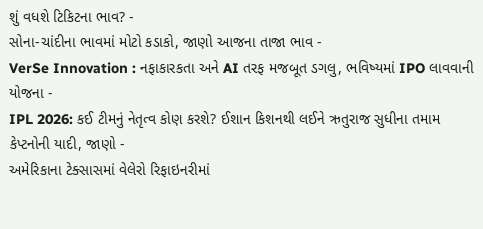શું વધશે ટિકિટના ભાવ? -
સોના-ચાંદીના ભાવમાં મોટો કડાકો, જાણો આજના તાજા ભાવ -
VerSe Innovation : નફાકારકતા અને AI તરફ મજબૂત ડગલુ, ભવિષ્યમાં IPO લાવવાની યોજના -
IPL 2026: કઈ ટીમનું નેતૃત્વ કોણ કરશે? ઈશાન કિશનથી લઈને ઋતુરાજ સુધીના તમામ કેપ્ટનોની યાદી, જાણો -
અમેરિકાના ટેક્સાસમાં વેલેરો રિફાઇનરીમાં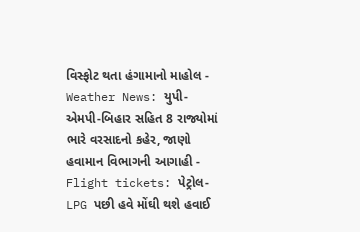વિસ્ફોટ થતા હંગામાનો માહોલ -
Weather News: યુપી-એમપી-બિહાર સહિત 8 રાજ્યોમાં ભારે વરસાદનો કહેર, જાણો હવામાન વિભાગની આગાહી -
Flight tickets: પેટ્રોલ-LPG પછી હવે મોંઘી થશે હવાઈ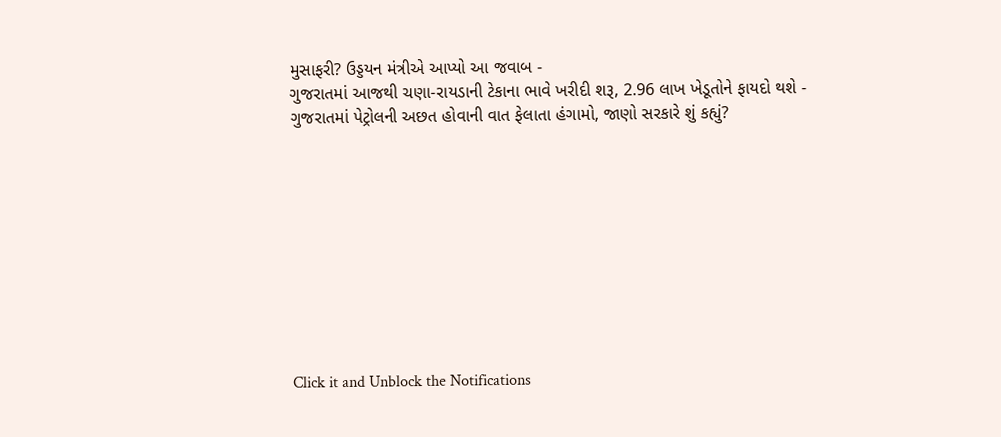મુસાફરી? ઉડ્ડયન મંત્રીએ આપ્યો આ જવાબ -
ગુજરાતમાં આજથી ચણા-રાયડાની ટેકાના ભાવે ખરીદી શરૂ, 2.96 લાખ ખેડૂતોને ફાયદો થશે -
ગુજરાતમાં પેટ્રોલની અછત હોવાની વાત ફેલાતા હંગામો, જાણો સરકારે શું કહ્યું?










Click it and Unblock the Notifications